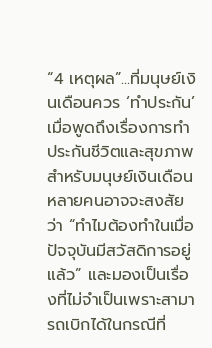“4 เหตุผล”...ที่มนุษย์เงินเดือนควร ‘ทำประกัน’
เมื่อพูดถึงเรื่องการทำประกันชีวิตและสุขภาพสำหรับมนุษย์เงินเดือนหลายคนอาจจะสงสัยว่า “ทำไมต้องทำในเมื่อปัจจุบันมีสวัสดิการอยู่แล้ว” และมองเป็นเรื่องที่ไม่จำเป็นเพราะสามารถเบิกได้ในกรณีที่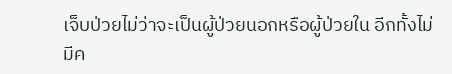เจ็บป่วยไม่ว่าจะเป็นผู้ป่วยนอกหรือผู้ป่วยใน อีกทั้งไม่มีค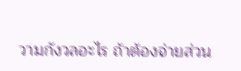วามกังวลอะไร ถ้าต้องจ่ายส่วน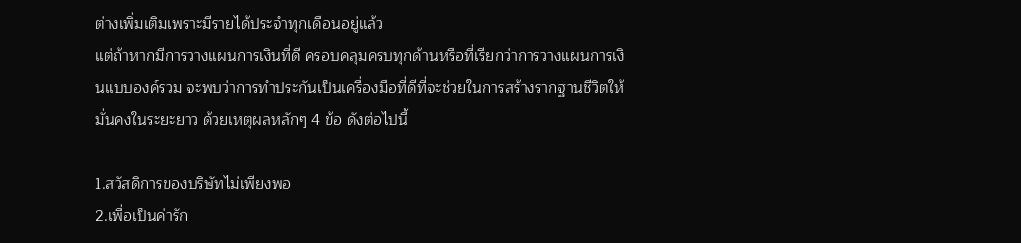ต่างเพิ่มเติมเพราะมีรายได้ประจำทุกเดือนอยู่แล้ว
แต่ถ้าหากมีการวางแผนการเงินที่ดี ครอบคลุมครบทุกด้านหรือที่เรียกว่าการวางแผนการเงินแบบองค์รวม จะพบว่าการทำประกันเป็นเครื่องมือที่ดีที่จะช่วยในการสร้างรากฐานชีวิตให้มั่นคงในระยะยาว ด้วยเหตุผลหลักๆ 4 ข้อ ดังต่อไปนี้

1.สวัสดิการของบริษัทไม่เพียงพอ
2.เพื่อเป็นค่ารัก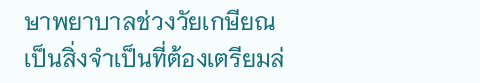ษาพยาบาลช่วงวัยเกษียณ
เป็นสิ่งจำเป็นที่ต้องเตรียมล่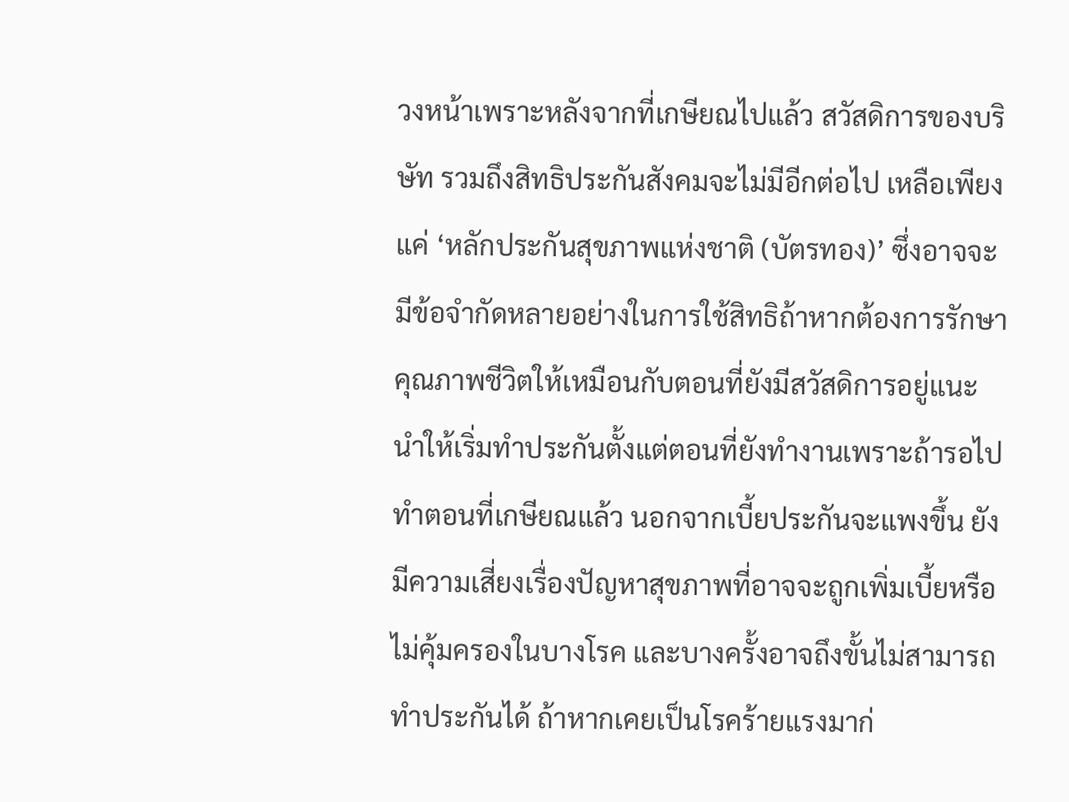วงหน้าเพราะหลังจากที่เกษียณไปแล้ว สวัสดิการของบริษัท รวมถึงสิทธิประกันสังคมจะไม่มีอีกต่อไป เหลือเพียงแค่ ‘หลักประกันสุขภาพแห่งชาติ (บัตรทอง)’ ซึ่งอาจจะมีข้อจำกัดหลายอย่างในการใช้สิทธิถ้าหากต้องการรักษาคุณภาพชีวิตให้เหมือนกับตอนที่ยังมีสวัสดิการอยู่แนะนำให้เริ่มทำประกันตั้งแต่ตอนที่ยังทำงานเพราะถ้ารอไปทำตอนที่เกษียณแล้ว นอกจากเบี้ยประกันจะแพงขึ้น ยังมีความเสี่ยงเรื่องปัญหาสุขภาพที่อาจจะถูกเพิ่มเบี้ยหรือไม่คุ้มครองในบางโรค และบางครั้งอาจถึงขั้นไม่สามารถทำประกันได้ ถ้าหากเคยเป็นโรคร้ายแรงมาก่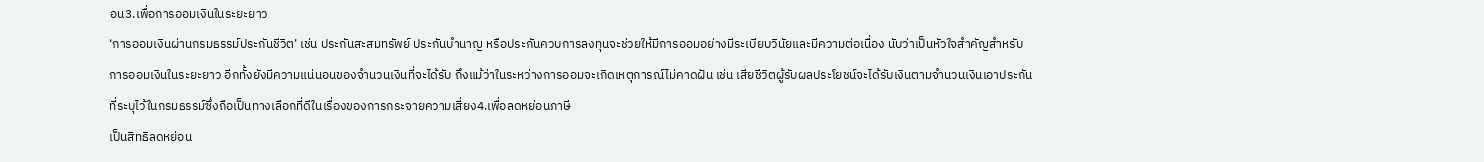อน3.เพื่อการออมเงินในระยะยาว
‘การออมเงินผ่านกรมธรรม์ประกันชีวิต’ เช่น ประกันสะสมทรัพย์ ประกันบำนาญ หรือประกันควบการลงทุนจะช่วยให้มีการออมอย่างมีระเบียบวินัยและมีความต่อเนื่อง นับว่าเป็นหัวใจสำคัญสำหรับการออมเงินในระยะยาว อีกทั้งยังมีความแน่นอนของจำนวนเงินที่จะได้รับ ถึงแม้ว่าในระหว่างการออมจะเกิดเหตุการณ์ไม่คาดฝัน เช่น เสียชีวิตผู้รับผลประโยชน์จะได้รับเงินตามจำนวนเงินเอาประกันที่ระบุไว้ในกรมธรรม์ซึ่งถือเป็นทางเลือกที่ดีในเรื่องของการกระจายความเสี่ยง4.เพื่อลดหย่อนภาษี
เป็นสิทธิลดหย่อน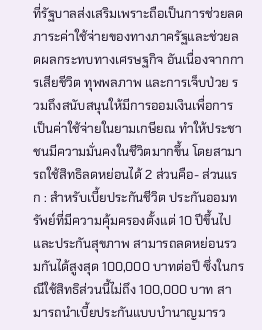ที่รัฐบาลส่งเสริมเพราะถือเป็นการช่วยลดภาระค่าใช้จ่ายของทางภาครัฐและช่วยลดผลกระทบทางเศรษฐกิจ อันเนื่องจากการเสียชีวิต ทุพพลภาพ และการเจ็บป่วย รวมถึงสนับสนุนให้มีการออมเงินเพื่อการเป็นค่าใช้จ่ายในยามเกษียณ ทำให้ประชาชนมีความมั่นคงในชีวิตมากขึ้น โดยสามารถใช้สิทธิลดหย่อนได้ 2 ส่วนคือ- ส่วนแรก : สำหรับเบี้ยประกันชีวิต ประกันออมทรัพย์ที่มีความคุ้มครองตั้งแต่ 10 ปีขึ้นไป และประกันสุขภาพ สามารถลดหย่อนรวมกันได้สูงสุด 100,000 บาทต่อปี ซึ่งในกรณีใช้สิทธิส่วนนี้ไม่ถึง 100,000 บาท สามารถนำเบี้ยประกันแบบบำนาญมารว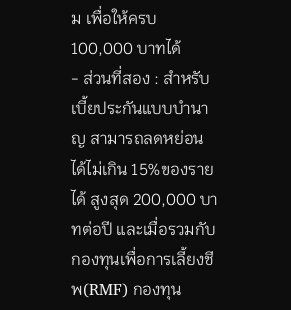ม เพื่อให้ครบ 100,000 บาทได้
- ส่วนที่สอง : สำหรับเบี้ยประกันแบบบำนาญ สามารถลดหย่อนได้ไม่เกิน 15%ของรายได้ สูงสุด 200,000 บาทต่อปี และเมื่อรวมกับกองทุนเพื่อการเลี้ยงชีพ(RMF) กองทุน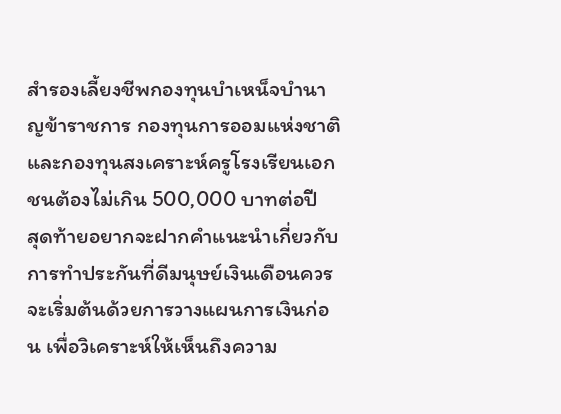สำรองเลี้ยงชีพกองทุนบำเหน็จบำนาญข้าราชการ กองทุนการออมแห่งชาติ และกองทุนสงเคราะห์ครูโรงเรียนเอกชนต้องไม่เกิน 500,000 บาทต่อปี
สุดท้ายอยากจะฝากคำแนะนำเกี่ยวกับการทำประกันที่ดีมนุษย์เงินเดือนควรจะเริ่มต้นด้วยการวางแผนการเงินก่อน เพื่อวิเคราะห์ให้เห็นถึงความ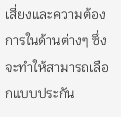เสี่ยงและความต้องการในด้านต่างๆ ซึ่งจะทำให้สามารถเลือกแบบประกัน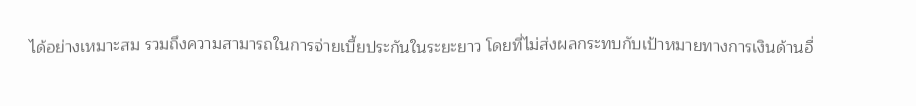ได้อย่างเหมาะสม รวมถึงความสามารถในการจ่ายเบี้ยประกันในระยะยาว โดยที่ไม่ส่งผลกระทบกับเป้าหมายทางการเงินด้านอื่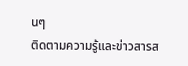นๆ
ติดตามความรู้และข่าวสารส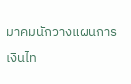มาคมนักวางแผนการเงินไท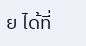ย ได้ที่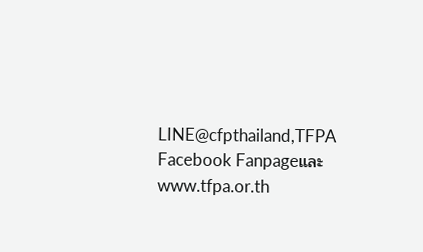LINE@cfpthailand,TFPA Facebook Fanpageและ www.tfpa.or.th